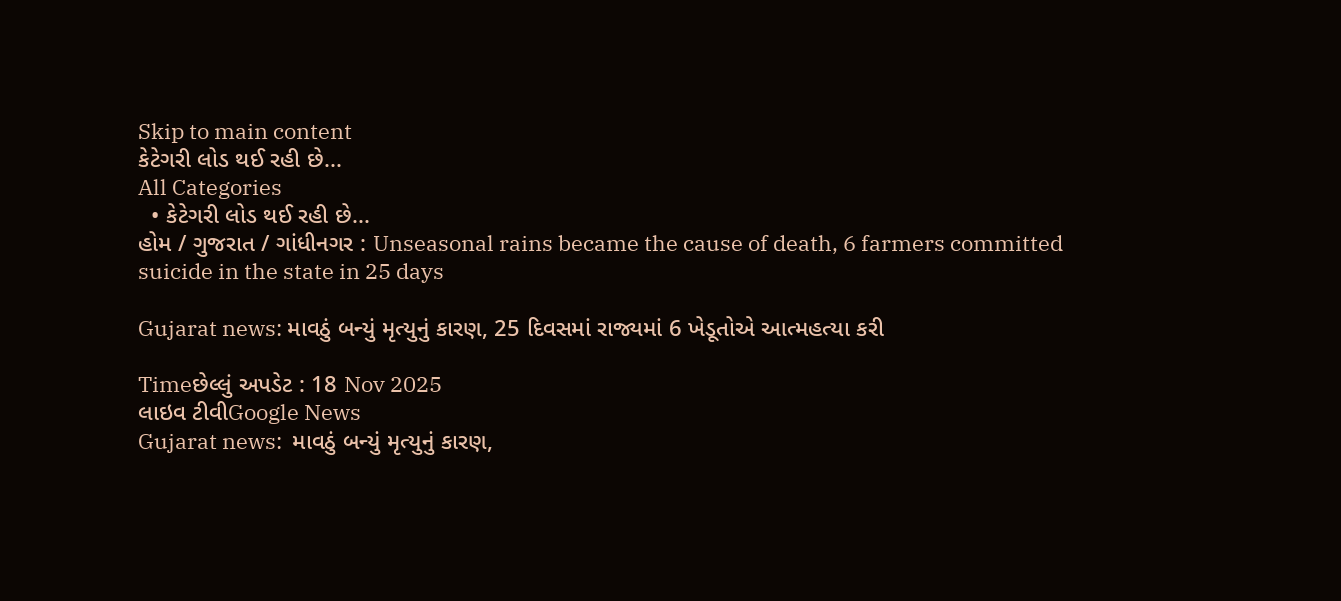Skip to main content
કેટેગરી લોડ થઈ રહી છે...
All Categories
  • કેટેગરી લોડ થઈ રહી છે...
હોમ / ગુજરાત / ગાંધીનગર : Unseasonal rains became the cause of death, 6 farmers committed suicide in the state in 25 days

Gujarat news: માવઠું બન્યું મૃત્યુનું કારણ, 25 દિવસમાં રાજ્યમાં 6 ખેડૂતોએ આત્મહત્યા કરી

Timeછેલ્લું અપડેટ : 18 Nov 2025
લાઇવ ટીવીGoogle News
Gujarat news:  માવઠું બન્યું મૃત્યુનું કારણ,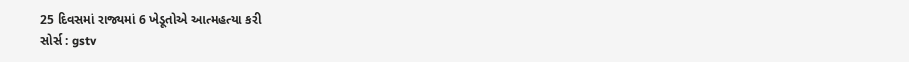25 દિવસમાં રાજ્યમાં 6 ખેડૂતોએ આત્મહત્યા કરી
સોર્સ : gstv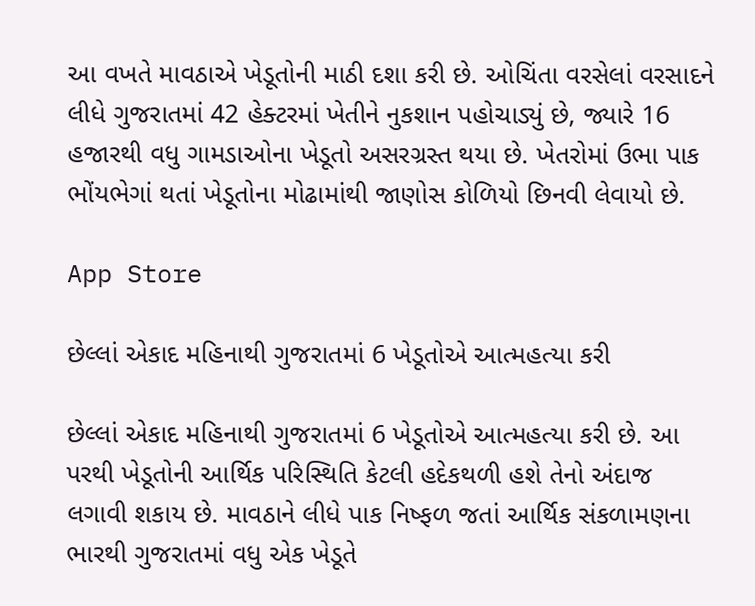આ વખતે માવઠાએ ખેડૂતોની માઠી દશા કરી છે. ઓચિંતા વરસેલાં વરસાદને લીધે ગુજરાતમાં 42 હેક્ટરમાં ખેતીને નુકશાન પહોચાડ્યું છે, જ્યારે 16 હજારથી વધુ ગામડાઓના ખેડૂતો અસરગ્રસ્ત થયા છે. ખેતરોમાં ઉભા પાક ભોંયભેગાં થતાં ખેડૂતોના મોઢામાંથી જાણોસ કોળિયો છિનવી લેવાયો છે.

App Store

છેલ્લાં એકાદ મહિનાથી ગુજરાતમાં 6 ખેડૂતોએ આત્મહત્યા કરી

છેલ્લાં એકાદ મહિનાથી ગુજરાતમાં 6 ખેડૂતોએ આત્મહત્યા કરી છે. આ પરથી ખેડૂતોની આર્થિક પરિસ્થિતિ કેટલી હદેકથળી હશે તેનો અંદાજ લગાવી શકાય છે. માવઠાને લીધે પાક નિષ્ફળ જતાં આર્થિક સંકળામણના ભારથી ગુજરાતમાં વધુ એક ખેડૂતે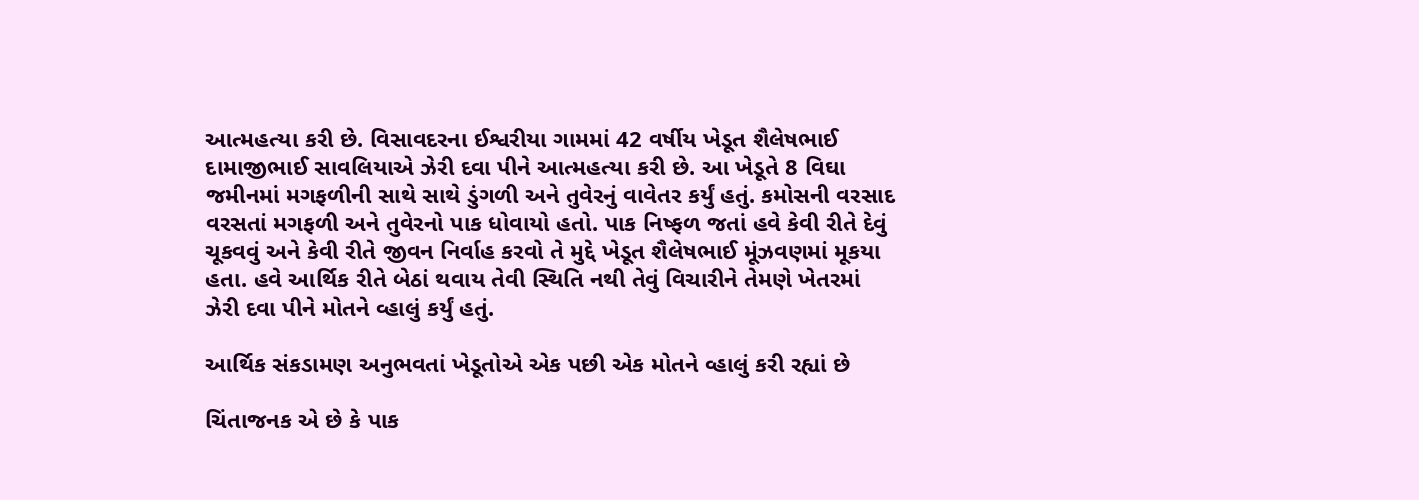આત્મહત્યા કરી છે. વિસાવદરના ઈશ્વરીયા ગામમાં 42 વર્ષીય ખેડૂત શૈલેષભાઈ દામાજીભાઈ સાવલિયાએ ઝેરી દવા પીને આત્મહત્યા કરી છે. આ ખેડૂતે 8 વિઘા જમીનમાં મગફળીની સાથે સાથે ડુંગળી અને તુવેરનું વાવેતર કર્યું હતું. કમોસની વરસાદ વરસતાં મગફળી અને તુવેરનો પાક ધોવાયો હતો. પાક નિષ્ફળ જતાં હવે કેવી રીતે દેવું ચૂકવવું અને કેવી રીતે જીવન નિર્વાહ કરવો તે મુદ્દે ખેડૂત શૈલેષભાઈ મૂંઝવણમાં મૂકયા હતા. હવે આર્થિક રીતે બેઠાં થવાય તેવી સ્થિતિ નથી તેવું વિચારીને તેમણે ખેતરમાં ઝેરી દવા પીને મોતને વ્હાલું કર્યું હતું.

આર્થિક સંકડામણ અનુભવતાં ખેડૂતોએ એક પછી એક મોતને વ્હાલું કરી રહ્યાં છે

ચિંતાજનક એ છે કે પાક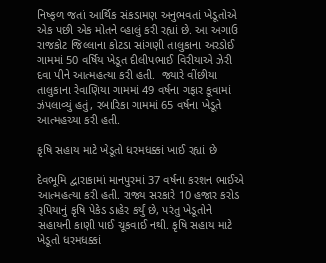નિષ્ફળ જતાં આર્થિક સંકડામણ અનુભવતાં ખેડૂતોએ એક પછી એક મોતને વ્હાલું કરી રહ્યાં છે. આ અગાઉ રાજકોટ જિલ્લાના કોટડા સાંગણી તાલુકાના અરડોઈ ગામમાં 50 વર્ષિય ખેડૂત દીલીપભાઈ વિરીયાએ ઝેરી દવા પીને આત્મહત્યા કરી હતી.  જ્યારે વીંછીયા તાલુકાના રેવાણિયા ગામમાં 49 વર્ષના ગફાર કૂવામાં ઝંપલાવ્યું હતું, રબારિકા ગામમાં 65 વર્ષના ખેડૂતે આત્મહચ્યા કરી હતી.

કૃષિ સહાય માટે ખેડૂતો ધરમધક્કાં ખાઈ રહ્યાં છે

દેવભૂમિ દ્વારાકામાં માનપુરમાં 37 વર્ષના કરશન ભાઈએ આત્મહત્યા કરી હતી. રાજ્ય સરકારે 10 હજાર કરોડ રૂપિયાનું કૃષિ પેકેડ ડાહેર કર્યું છે, પરંતુ ખેડૂતોને સહાયની કાણી પાઈ ચૂકવાઈ નથી. કૃષિ સહાય માટે ખેડૂતો ધરમધક્કાં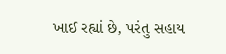ખાઈ રહ્યાં છે, પરંતુ સહાય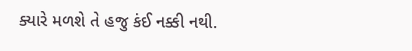ક્યારે મળશે તે હજુ કંઈ નક્કી નથી.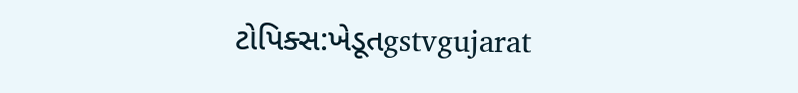ટોપિક્સ:ખેડૂતgstvgujarat